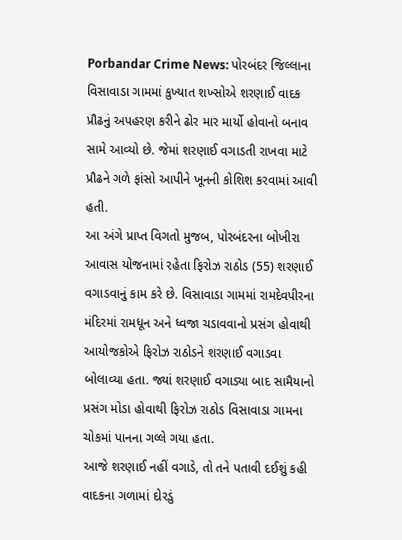Porbandar Crime News: પોરબંદર જિલ્લાના વિસાવાડા ગામમાં કુખ્યાત શખ્સોએ શરણાઈ વાદક પ્રૌઢનું અપહરણ કરીને ઢોર માર માર્યો હોવાનો બનાવ સામે આવ્યો છે. જેમાં શરણાઈ વગાડતી રાખવા માટે પ્રૌઢને ગળે ફાંસો આપીને ખૂનની કોશિશ કરવામાં આવી હતી.
આ અંગે પ્રાપ્ત વિગતો મુજબ, પોરબંદરના બોખીરા આવાસ યોજનામાં રહેતા ફિરોઝ રાઠોડ (55) શરણાઈ વગાડવાનું કામ કરે છે. વિસાવાડા ગામમાં રામદેવપીરના મંદિરમાં રામધૂન અને ધ્વજા ચડાવવાનો પ્રસંગ હોવાથી આયોજકોએ ફિરોઝ રાઠોડને શરણાઈ વગાડવા બોલાવ્યા હતા. જ્યાં શરણાઈ વગાડ્યા બાદ સામૈયાનો પ્રસંગ મોડા હોવાથી ફિરોઝ રાઠોડ વિસાવાડા ગામના ચોકમાં પાનના ગલ્લે ગયા હતા.
આજે શરણાઈ નહીં વગાડે, તો તને પતાવી દઈશું કહી વાદકના ગળામાં દોરડું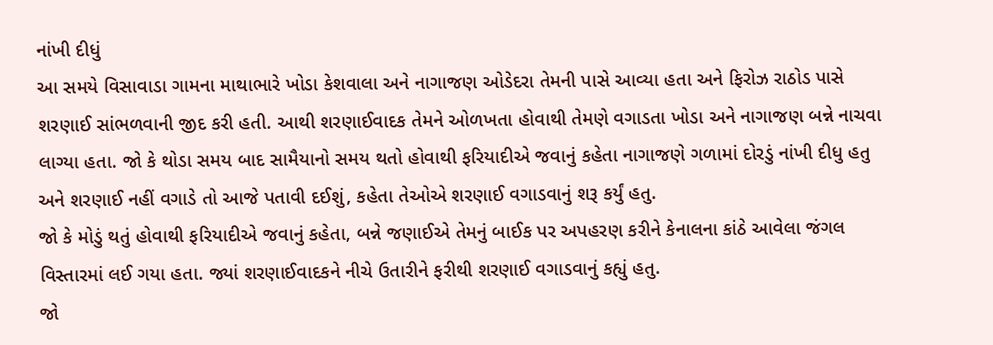નાંખી દીધું
આ સમયે વિસાવાડા ગામના માથાભારે ખોડા કેશવાલા અને નાગાજણ ઓડેદરા તેમની પાસે આવ્યા હતા અને ફિરોઝ રાઠોડ પાસે શરણાઈ સાંભળવાની જીદ કરી હતી. આથી શરણાઈવાદક તેમને ઓળખતા હોવાથી તેમણે વગાડતા ખોડા અને નાગાજણ બન્ને નાચવા લાગ્યા હતા. જો કે થોડા સમય બાદ સામૈયાનો સમય થતો હોવાથી ફરિયાદીએ જવાનું કહેતા નાગાજણે ગળામાં દોરડું નાંખી દીધુ હતુ અને શરણાઈ નહીં વગાડે તો આજે પતાવી દઈશું, કહેતા તેઓએ શરણાઈ વગાડવાનું શરૂ કર્યું હતુ.
જો કે મોડું થતું હોવાથી ફરિયાદીએ જવાનું કહેતા, બન્ને જણાઈએ તેમનું બાઈક પર અપહરણ કરીને કેનાલના કાંઠે આવેલા જંગલ વિસ્તારમાં લઈ ગયા હતા. જ્યાં શરણાઈવાદકને નીચે ઉતારીને ફરીથી શરણાઈ વગાડવાનું કહ્યું હતુ.
જો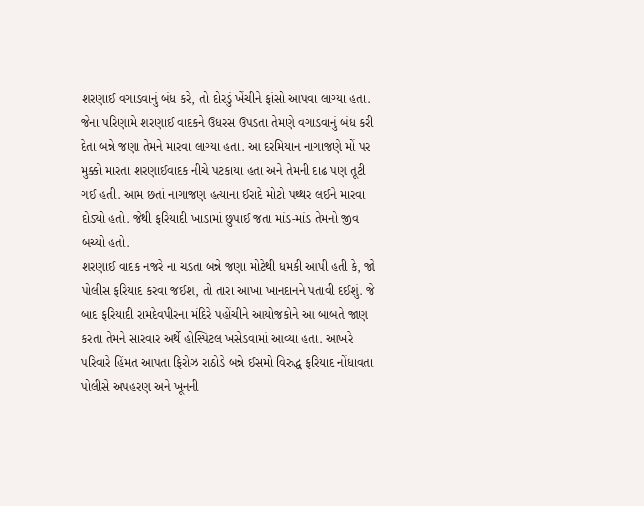શરણાઈ વગાડવાનું બંધ કરે, તો દોરડું ખેંચીને ફાંસો આપવા લાગ્યા હતા. જેના પરિણામે શરણાઈ વાદકને ઉધરસ ઉપડતા તેમણે વગાડવાનું બંધ કરી દેતા બન્ને જણા તેમને મારવા લાગ્યા હતા. આ દરમિયાન નાગાજણે મોં પર મુક્કો મારતા શરણાઈવાદક નીચે પટકાયા હતા અને તેમની દાઢ પણ તૂટી ગઈ હતી. આમ છતાં નાગાજણ હત્યાના ઈરાદે મોટો પથ્થર લઈને મારવા દોડ્યો હતો. જેથી ફરિયાદી ખાડામાં છુપાઈ જતા માંડ-માંડ તેમનો જીવ બચ્યો હતો.
શરણાઈ વાદક નજરે ના ચડતા બન્ને જણા મોટેથી ધમકી આપી હતી કે, જો પોલીસ ફરિયાદ કરવા જઈશ, તો તારા આખા ખાનદાનને પતાવી દઈશું. જે બાદ ફરિયાદી રામદેવપીરના મંદિરે પહોંચીને આયોજકોને આ બાબતે જાણ કરતા તેમને સારવાર અર્થે હોસ્પિટલ ખસેડવામાં આવ્યા હતા. આખરે પરિવારે હિંમત આપતા ફિરોઝ રાઠોડે બન્ને ઈસમો વિરુદ્ધ ફરિયાદ નોંધાવતા પોલીસે અપહરણ અને ખૂનની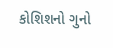કોશિશનો ગુનો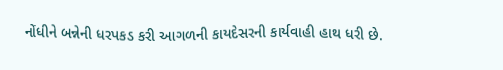નોંધીને બન્નેની ધરપકડ કરી આગળની કાયદેસરની કાર્યવાહી હાથ ધરી છે.